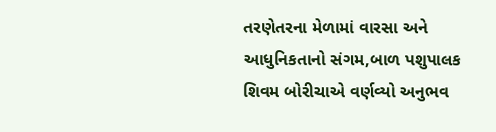તરણેતરના મેળામાં વારસા અને આધુનિકતાનો સંગમ,બાળ પશુપાલક શિવમ બોરીચાએ વર્ણવ્યો અનુભવ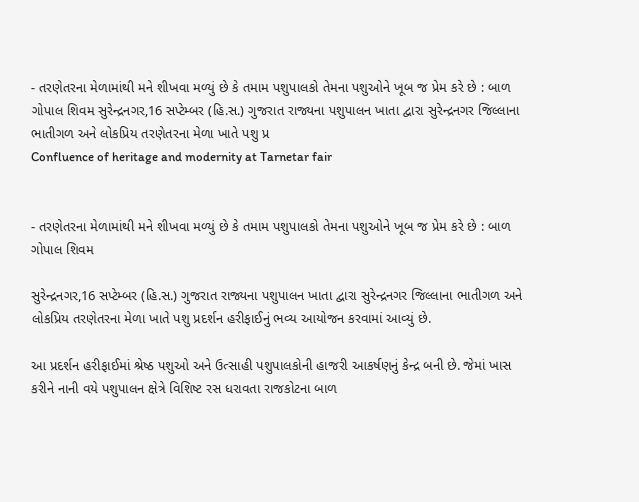- તરણેતરના મેળામાંથી મને શીખવા મળ્યું છે કે તમામ પશુપાલકો તેમના પશુઓને ખૂબ જ પ્રેમ કરે છે : બાળ ગોપાલ શિવમ સુરેન્દ્રનગર,16 સપ્ટેમ્બર (હિ.સ.) ગુજરાત રાજ્યના પશુપાલન ખાતા દ્વારા સુરેન્દ્રનગર જિલ્લાના ભાતીગળ અને લોકપ્રિય તરણેતરના મેળા ખાતે પશુ પ્ર
Confluence of heritage and modernity at Tarnetar fair


- તરણેતરના મેળામાંથી મને શીખવા મળ્યું છે કે તમામ પશુપાલકો તેમના પશુઓને ખૂબ જ પ્રેમ કરે છે : બાળ ગોપાલ શિવમ

સુરેન્દ્રનગર,16 સપ્ટેમ્બર (હિ.સ.) ગુજરાત રાજ્યના પશુપાલન ખાતા દ્વારા સુરેન્દ્રનગર જિલ્લાના ભાતીગળ અને લોકપ્રિય તરણેતરના મેળા ખાતે પશુ પ્રદર્શન હરીફાઈનું ભવ્ય આયોજન કરવામાં આવ્યું છે.

આ પ્રદર્શન હરીફાઈમાં શ્રેષ્ઠ પશુઓ અને ઉત્સાહી પશુપાલકોની હાજરી આકર્ષણનું કેન્દ્ર બની છે. જેમાં ખાસ કરીને નાની વયે પશુપાલન ક્ષેત્રે વિશિષ્ટ રસ ધરાવતા રાજકોટના બાળ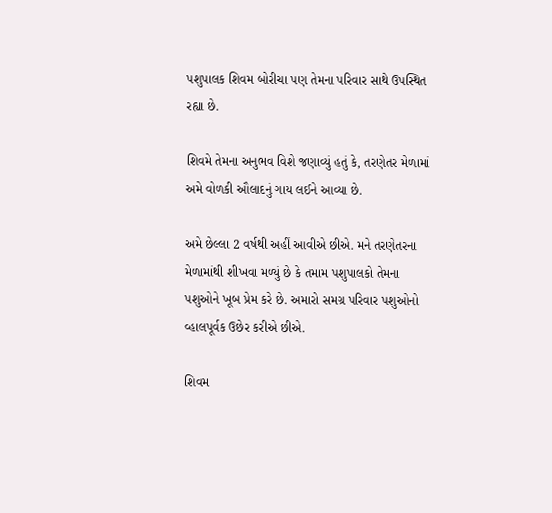પશુપાલક શિવમ બોરીચા પણ તેમના પરિવાર સાથે ઉપસ્થિત રહ્યા છે.

શિવમે તેમના અનુભવ વિશે જણાવ્યું હતું કે, તરણેતર મેળામાં અમે વોળકી ઔલાદનું ગાય લઈને આવ્યા છે.

અમે છેલ્લા 2 વર્ષથી અહીં આવીએ છીએ. મને તરણેતરના મેળામાંથી શીખવા મળ્યું છે કે તમામ પશુપાલકો તેમના પશુઓને ખૂબ પ્રેમ કરે છે. અમારો સમગ્ર પરિવાર પશુઓનો વ્હાલપૂર્વક ઉછેર કરીએ છીએ.

શિવમ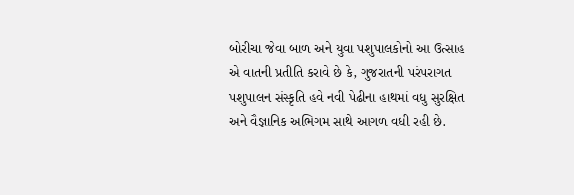બોરીચા જેવા બાળ અને યુવા પશુપાલકોનો આ ઉત્સાહ એ વાતની પ્રતીતિ કરાવે છે કે, ગુજરાતની પરંપરાગત પશુપાલન સંસ્કૃતિ હવે નવી પેઢીના હાથમાં વધુ સુરક્ષિત અને વૈજ્ઞાનિક અભિગમ સાથે આગળ વધી રહી છે.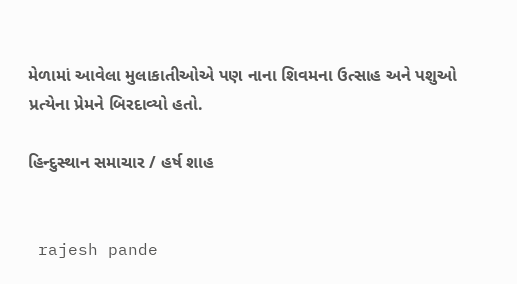મેળામાં આવેલા મુલાકાતીઓએ પણ નાના શિવમના ઉત્સાહ અને પશુઓ પ્રત્યેના પ્રેમને બિરદાવ્યો હતો.

હિન્દુસ્થાન સમાચાર / હર્ષ શાહ


 rajesh pande